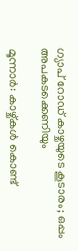ഗ്യാപ് റോഡ് കാഴ്ചയുടെ കൂടാരം; ഒപ്പം അപകടക്കെണിയും

മൂന്നാർ: കാഴ്ച്കൾ കൊണ്ട്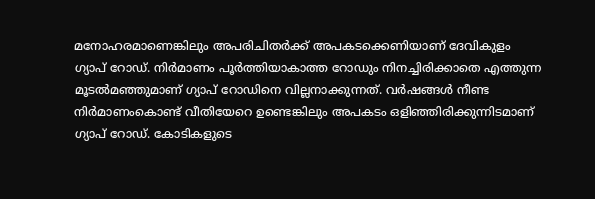മനോഹരമാണെങ്കിലും അപരിചിതർക്ക് അപകടക്കെണിയാണ് ദേവികുളം ഗ്യാപ് റോഡ്. നിർമാണം പൂർത്തിയാകാത്ത റോഡും നിനച്ചിരിക്കാതെ എത്തുന്ന മൂടൽമഞ്ഞുമാണ് ഗ്യാപ് റോഡിനെ വില്ലനാക്കുന്നത്. വർഷങ്ങൾ നീണ്ട നിർമാണംകൊണ്ട് വീതിയേറെ ഉണ്ടെങ്കിലും അപകടം ഒളിഞ്ഞിരിക്കുന്നിടമാണ് ഗ്യാപ് റോഡ്. കോടികളുടെ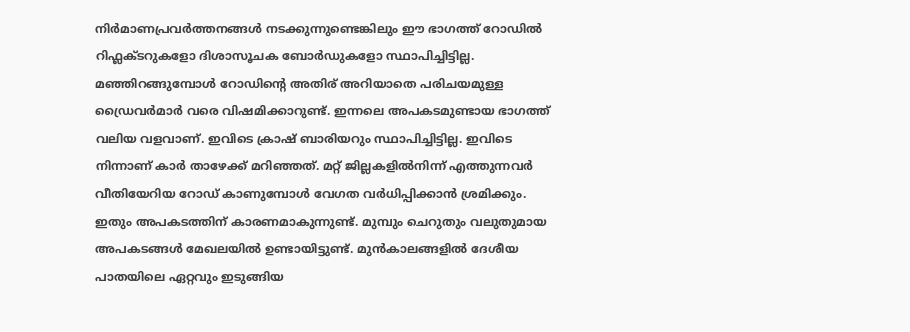നിർമാണപ്രവർത്തനങ്ങൾ നടക്കുന്നുണ്ടെങ്കിലും ഈ ഭാഗത്ത് റോഡിൽ റിഫ്ലക്ടറുകളോ ദിശാസൂചക ബോർഡുകളോ സ്ഥാപിച്ചിട്ടില്ല. മഞ്ഞിറങ്ങുമ്പോൾ റോഡിന്‍റെ അതിര് അറിയാതെ പരിചയമുള്ള ഡ്രൈവർമാർ വരെ വിഷമിക്കാറുണ്ട്. ഇന്നലെ അപകടമുണ്ടായ ഭാഗത്ത് വലിയ വളവാണ്. ഇവിടെ ക്രാഷ് ബാരിയറും സ്ഥാപിച്ചിട്ടില്ല. ഇവിടെ നിന്നാണ് കാർ താഴേക്ക് മറിഞ്ഞത്. മറ്റ് ജില്ലകളിൽനിന്ന് എത്തുന്നവർ വീതിയേറിയ റോഡ് കാണുമ്പോൾ വേഗത വർധിപ്പിക്കാൻ ശ്രമിക്കും. ഇതും അപകടത്തിന് കാരണമാകുന്നുണ്ട്. മുമ്പും ചെറുതും വലുതുമായ അപകടങ്ങൾ മേഖലയിൽ ഉണ്ടായിട്ടുണ്ട്. മുൻകാലങ്ങളിൽ ദേശീയ പാതയിലെ ഏറ്റവും ഇടുങ്ങിയ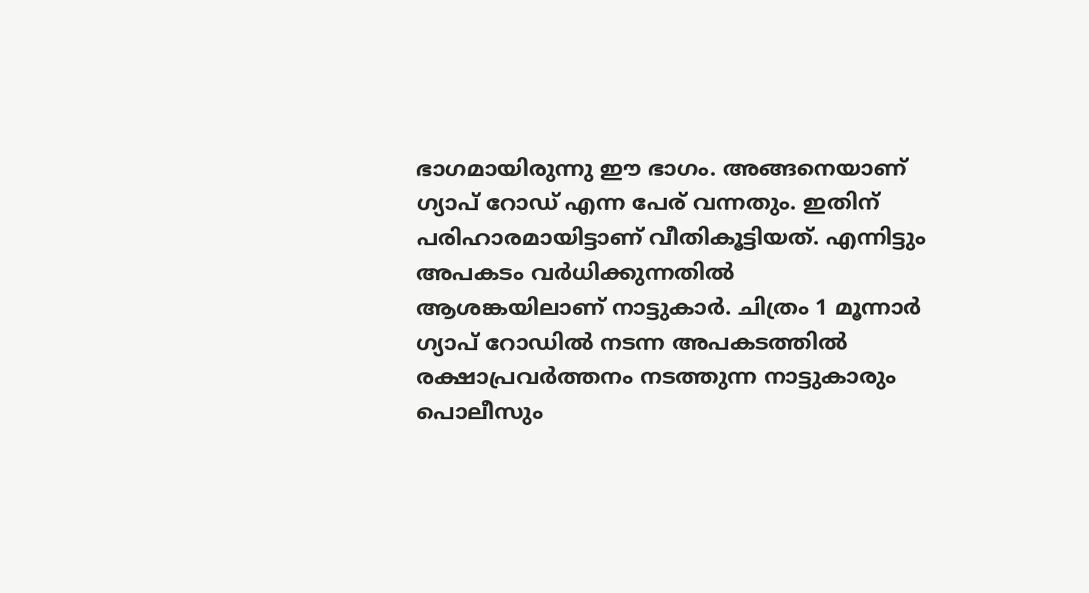ഭാഗമായിരുന്നു ഈ ഭാഗം. അങ്ങനെയാണ് ഗ്യാപ് റോഡ് എന്ന പേര് വന്നതും. ഇതിന് പരിഹാരമായിട്ടാണ് വീതികൂട്ടിയത്. എന്നിട്ടും അപകടം വർധിക്കുന്നതിൽ ആശങ്കയിലാണ് നാട്ടുകാർ. ചിത്രം 1 മൂന്നാർ ഗ്യാപ് റോഡിൽ നടന്ന അപകടത്തിൽ രക്ഷാപ്രവർത്തനം നടത്തുന്ന നാട്ടുകാരും പൊലീസും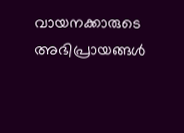വായനക്കാരുടെ അഭിപ്രായങ്ങള്‍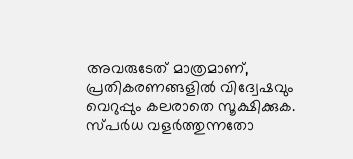അവരുടേത് മാത്രമാണ്, പ്രതികരണങ്ങളിൽ വിദ്വേഷവും വെറുപ്പും കലരാതെ സൂക്ഷിക്കുക. സ്പർധ വളർത്തുന്നതോ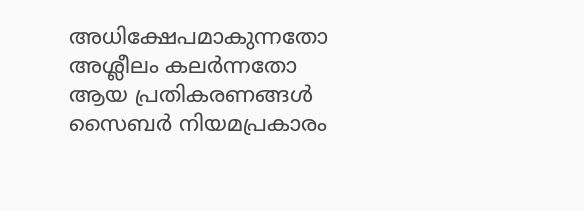അധിക്ഷേപമാകുന്നതോ അശ്ലീലം കലർന്നതോ ആയ പ്രതികരണങ്ങൾ സൈബർ നിയമപ്രകാരം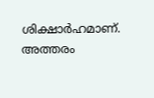ശിക്ഷാർഹമാണ്. അത്തരം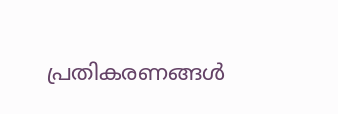പ്രതികരണങ്ങൾ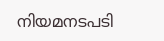നിയമനടപടി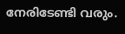നേരിടേണ്ടി വരും.